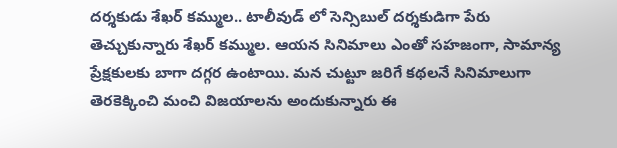దర్శకుడు శేఖర్ కమ్ముల.. టాలీవుడ్ లో సెన్సిబుల్ దర్శకుడిగా పేరు తెచ్చుకున్నారు శేఖర్ కమ్ముల. ఆయన సినిమాలు ఎంతో సహజంగా, సామాన్య ప్రేక్షకులకు బాగా దగ్గర ఉంటాయి. మన చుట్టూ జరిగే కథలనే సినిమాలుగా తెరకెక్కించి మంచి విజయాలను అందుకున్నారు ఈ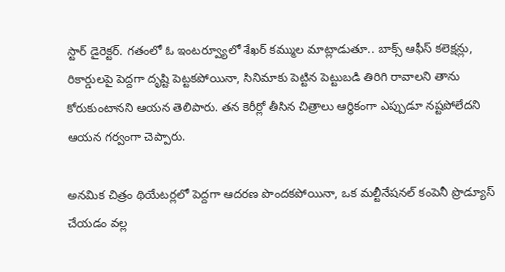స్టార్ డైరెక్టర్. గతంలో ఓ ఇంటర్వ్యూలో శేఖర్ కమ్ముల మాట్లాడుతూ.. బాక్స్ ఆఫీస్ కలెక్షన్లు, రికార్డులపై పెద్దగా దృష్టి పెట్టకపోయినా, సినిమాకు పెట్టిన పెట్టుబడి తిరిగి రావాలని తాను కోరుకుంటానని ఆయన తెలిపారు. తన కెరీర్లో తీసిన చిత్రాలు ఆర్థికంగా ఎప్పుడూ నష్టపోలేదని ఆయన గర్వంగా చెప్పారు.

అనమిక చిత్రం థియేటర్లలో పెద్దగా ఆదరణ పొందకపోయినా, ఒక మల్టీనేషనల్ కంపెనీ ప్రొడ్యూస్ చేయడం వల్ల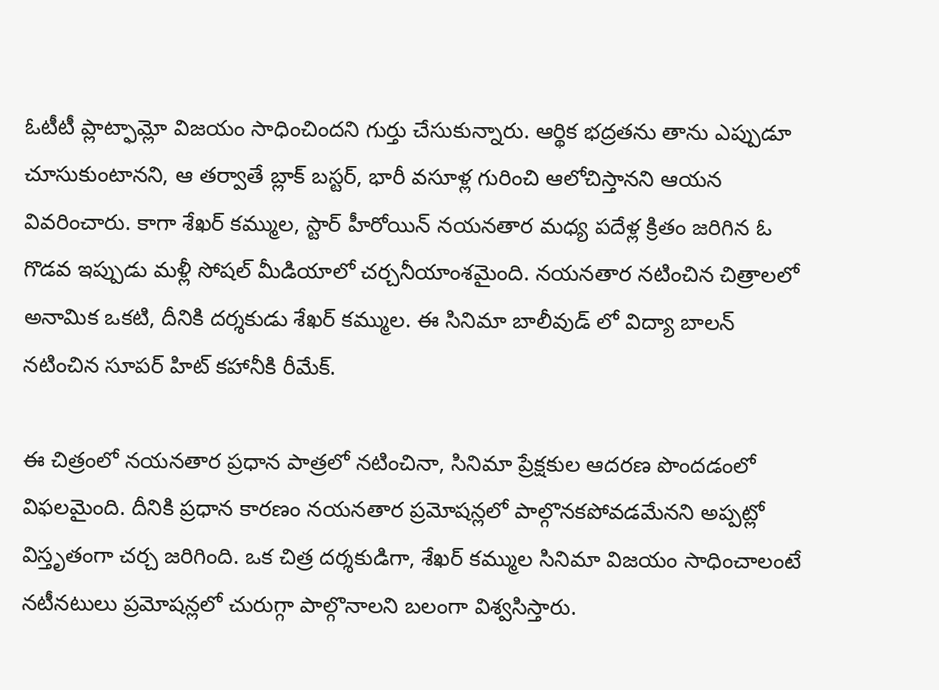ఓటీటీ ప్లాట్ఫామ్లో విజయం సాధించిందని గుర్తు చేసుకున్నారు. ఆర్థిక భద్రతను తాను ఎప్పుడూ చూసుకుంటానని, ఆ తర్వాతే బ్లాక్ బస్టర్, భారీ వసూళ్ల గురించి ఆలోచిస్తానని ఆయన వివరించారు. కాగా శేఖర్ కమ్ముల, స్టార్ హీరోయిన్ నయనతార మధ్య పదేళ్ల క్రితం జరిగిన ఓ గొడవ ఇప్పుడు మళ్లీ సోషల్ మీడియాలో చర్చనీయాంశమైంది. నయనతార నటించిన చిత్రాలలో అనామిక ఒకటి, దీనికి దర్శకుడు శేఖర్ కమ్ముల. ఈ సినిమా బాలీవుడ్ లో విద్యా బాలన్ నటించిన సూపర్ హిట్ కహానీకి రీమేక్.

ఈ చిత్రంలో నయనతార ప్రధాన పాత్రలో నటించినా, సినిమా ప్రేక్షకుల ఆదరణ పొందడంలో విఫలమైంది. దీనికి ప్రధాన కారణం నయనతార ప్రమోషన్లలో పాల్గొనకపోవడమేనని అప్పట్లో విస్తృతంగా చర్చ జరిగింది. ఒక చిత్ర దర్శకుడిగా, శేఖర్ కమ్ముల సినిమా విజయం సాధించాలంటే నటీనటులు ప్రమోషన్లలో చురుగ్గా పాల్గొనాలని బలంగా విశ్వసిస్తారు.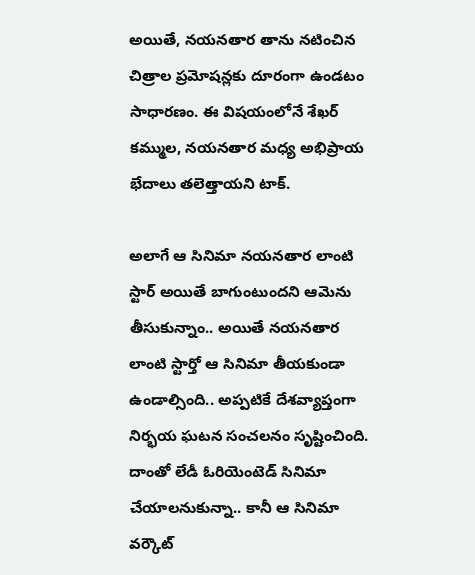అయితే, నయనతార తాను నటించిన చిత్రాల ప్రమోషన్లకు దూరంగా ఉండటం సాధారణం. ఈ విషయంలోనే శేఖర్ కమ్ముల, నయనతార మధ్య అభిప్రాయ భేదాలు తలెత్తాయని టాక్.

అలాగే ఆ సినిమా నయనతార లాంటి స్టార్ అయితే బాగుంటుందని ఆమెను తీసుకున్నాం.. అయితే నయనతార లాంటి స్టార్తో ఆ సినిమా తీయకుండా ఉండాల్సింది.. అప్పటికే దేశవ్యాప్తంగా నిర్భయ ఘటన సంచలనం సృష్టించింది. దాంతో లేడీ ఓరియెంటెడ్ సినిమా చేయాలనుకున్నా.. కానీ ఆ సినిమా వర్కౌట్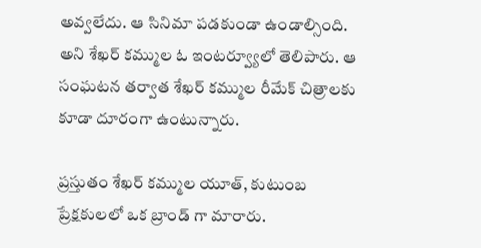అవ్వలేదు. ఆ సినిమా పడకుండా ఉండాల్సింది. అని శేఖర్ కమ్ముల ఓ ఇంటర్వ్యూలో తెలిపారు. ఆ సంఘటన తర్వాత శేఖర్ కమ్ముల రీమేక్ చిత్రాలకు కూడా దూరంగా ఉంటున్నారు.

ప్రస్తుతం శేఖర్ కమ్ముల యూత్, కుటుంబ ప్రేక్షకులలో ఒక బ్రాండ్ గా మారారు.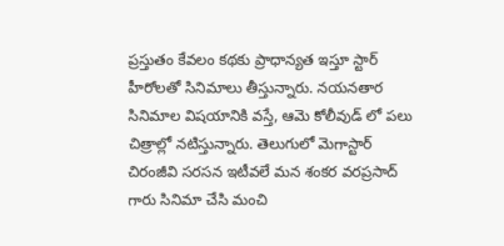ప్రస్తుతం కేవలం కథకు ప్రాధాన్యత ఇస్తూ స్టార్ హీరోలతో సినిమాలు తీస్తున్నారు. నయనతార సినిమాల విషయానికి వస్తే, ఆమె కోలీవుడ్ లో పలు చిత్రాల్లో నటిస్తున్నారు. తెలుగులో మెగాస్టార్ చిరంజీవి సరసన ఇటీవలే మన శంకర వరప్రసాద్ గారు సినిమా చేసి మంచి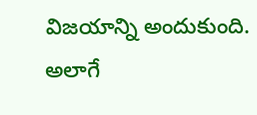విజయాన్ని అందుకుంది. అలాగే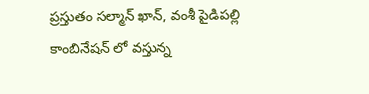ప్రస్తుతం సల్మాన్ ఖాన్, వంశీ పైడిపల్లి కాంబినేషన్ లో వస్తున్న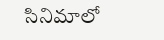సినిమాలో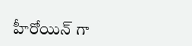హీరోయిన్ గా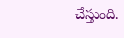చేస్తుంది.